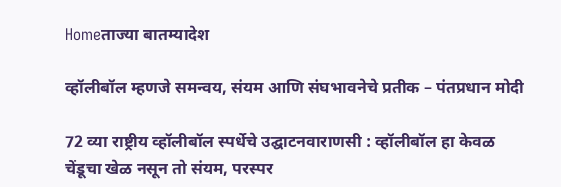Homeताज्या बातम्यादेश

व्हॉलीबॉल म्हणजे समन्वय, संयम आणि संघभावनेचे प्रतीक – पंतप्रधान मोदी

72 व्या राष्ट्रीय व्हॉलीबॉल स्पर्धेचे उद्घाटनवाराणसी : व्हॉलीबॉल हा केवळ चेंडूचा खेळ नसून तो संयम, परस्पर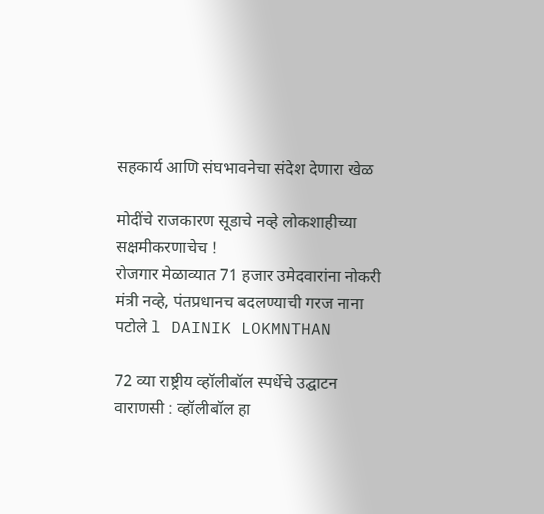सहकार्य आणि संघभावनेचा संदेश देणारा खेळ

मोदींचे राजकारण सूडाचे नव्हे लोकशाहीच्या सक्षमीकरणाचेच !
रोजगार मेळाव्यात 71 हजार उमेदवारांना नोकरी
मंत्री नव्हे, पंतप्रधानच बदलण्याची गरज नाना पटोले l DAINIK LOKMNTHAN

72 व्या राष्ट्रीय व्हॉलीबॉल स्पर्धेचे उद्घाटन
वाराणसी : व्हॉलीबॉल हा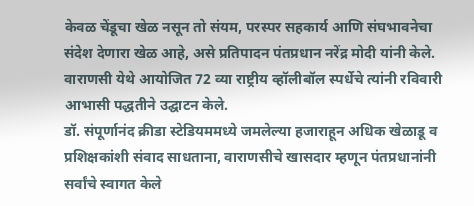केवळ चेंडूचा खेळ नसून तो संयम, परस्पर सहकार्य आणि संघभावनेचा संदेश देणारा खेळ आहे, असे प्रतिपादन पंतप्रधान नरेंद्र मोदी यांनी केले. वाराणसी येथे आयोजित 72 व्या राष्ट्रीय व्हॉलीबॉल स्पर्धेचे त्यांनी रविवारी आभासी पद्धतीने उद्घाटन केले.
डॉ. संपूर्णानंद क्रीडा स्टेडियममध्ये जमलेल्या हजाराहून अधिक खेळाडू व प्रशिक्षकांशी संवाद साधताना, वाराणसीचे खासदार म्हणून पंतप्रधानांनी सर्वांचे स्वागत केले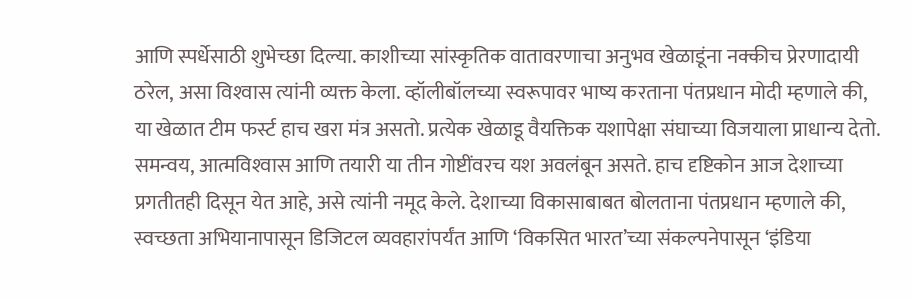आणि स्पर्धेसाठी शुभेच्छा दिल्या. काशीच्या सांस्कृतिक वातावरणाचा अनुभव खेळाडूंना नक्कीच प्रेरणादायी ठरेल, असा विश्‍वास त्यांनी व्यक्त केला. व्हॉलीबॉलच्या स्वरूपावर भाष्य करताना पंतप्रधान मोदी म्हणाले की, या खेळात टीम फर्स्ट हाच खरा मंत्र असतो. प्रत्येक खेळाडू वैयक्तिक यशापेक्षा संघाच्या विजयाला प्राधान्य देतो. समन्वय, आत्मविश्‍वास आणि तयारी या तीन गोष्टींवरच यश अवलंबून असते. हाच दृष्टिकोन आज देशाच्या प्रगतीतही दिसून येत आहे, असे त्यांनी नमूद केले. देशाच्या विकासाबाबत बोलताना पंतप्रधान म्हणाले की, स्वच्छता अभियानापासून डिजिटल व्यवहारांपर्यंत आणि ‘विकसित भारत’च्या संकल्पनेपासून ‘इंडिया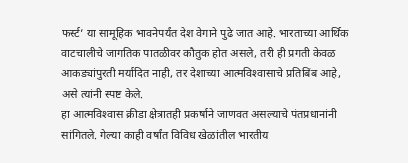फर्स्ट’ या सामूहिक भावनेपर्यंत देश वेगाने पुढे जात आहे. भारताच्या आर्थिक वाटचालीचे जागतिक पातळीवर कौतुक होत असले, तरी ही प्रगती केवळ आकड्यांपुरती मर्यादित नाही, तर देशाच्या आत्मविश्‍वासाचे प्रतिबिंब आहे, असे त्यांनी स्पष्ट केले.
हा आत्मविश्‍वास क्रीडा क्षेत्रातही प्रकर्षाने जाणवत असल्याचे पंतप्रधानांनी सांगितले. गेल्या काही वर्षांत विविध खेळांतील भारतीय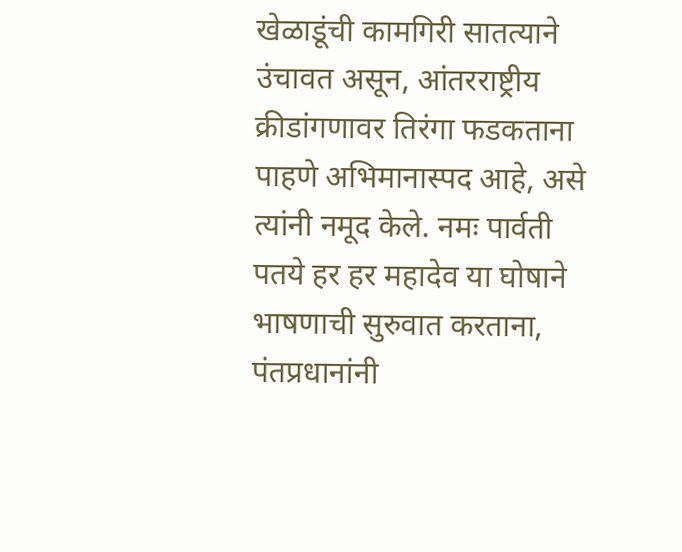खेळाडूंची कामगिरी सातत्याने उंचावत असून, आंतरराष्ट्रीय क्रीडांगणावर तिरंगा फडकताना पाहणे अभिमानास्पद आहे, असे त्यांनी नमूद केले. नमः पार्वती पतये हर हर महादेव या घोषाने भाषणाची सुरुवात करताना, पंतप्रधानांनी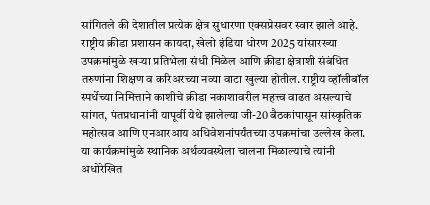सांगितले की देशातील प्रत्येक क्षेत्र सुधारणा एक्सप्रेसवर स्वार झाले आहे. राष्ट्रीय क्रीडा प्रशासन कायदा, खेलो इंडिया धोरण 2025 यांसारख्या उपक्रमांमुळे खर्‍या प्रतिभेला संधी मिळेल आणि क्रीडा क्षेत्राशी संबंधित तरुणांना शिक्षण व करिअरच्या नव्या वाटा खुल्या होतील. राष्ट्रीय व्हॉलीबॉल स्पर्धेच्या निमित्ताने काशीचे क्रीडा नकाशावरील महत्त्व वाढत असल्याचे सांगत, पंतप्रधानांनी यापूर्वी येथे झालेल्या जी-20 बैठकांपासून सांस्कृतिक महोत्सव आणि एनआरआय अधिवेशनांपर्यंतच्या उपक्रमांचा उल्लेख केला. या कार्यक्रमांमुळे स्थानिक अर्थव्यवस्थेला चालना मिळाल्याचे त्यांनी अधोरेखित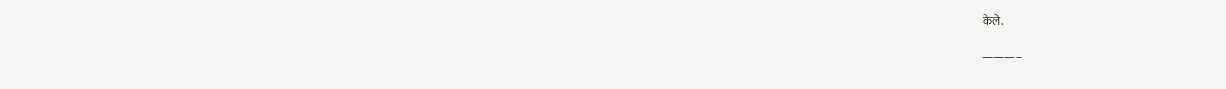केले.

———–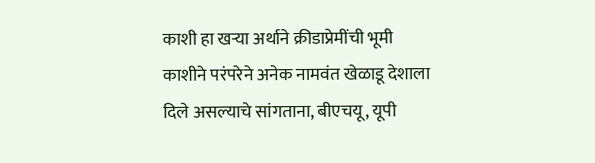काशी हा खर्‍या अर्थाने क्रीडाप्रेमींची भूमी
काशीने परंपरेने अनेक नामवंत खेळाडू देशाला दिले असल्याचे सांगताना, बीएचयू, यूपी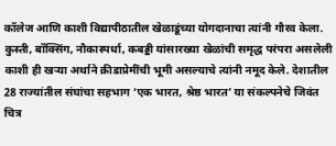कॉलेज आणि काशी विद्यापीठातील खेळाडूंच्या योगदानाचा त्यांनी गौरव केला. कुस्ती, बॉक्सिंग, नौकास्पर्धा, कबड्डी यांसारख्या खेळांची समृद्ध परंपरा असलेली काशी ही खर्‍या अर्थाने क्रीडाप्रेमींची भूमी असल्याचे त्यांनी नमूद केले. देशातील 28 राज्यांतील संघांचा सहभाग ‘एक भारत, श्रेष्ठ भारत’ या संकल्पनेचे जिवंत चित्र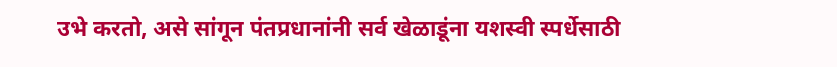उभे करतो, असे सांगून पंतप्रधानांनी सर्व खेळाडूंना यशस्वी स्पर्धेसाठी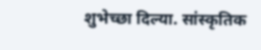शुभेच्छा दिल्या. सांस्कृतिक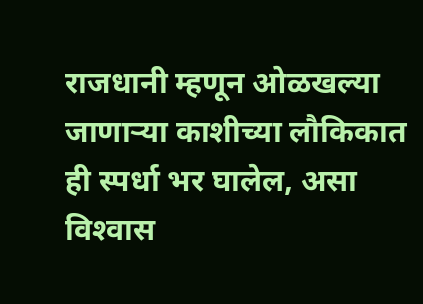राजधानी म्हणून ओळखल्या जाणार्‍या काशीच्या लौकिकात ही स्पर्धा भर घालेल, असा विश्‍वास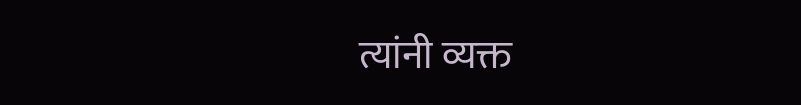त्यांनी व्यक्त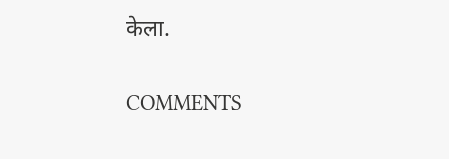केला.

COMMENTS